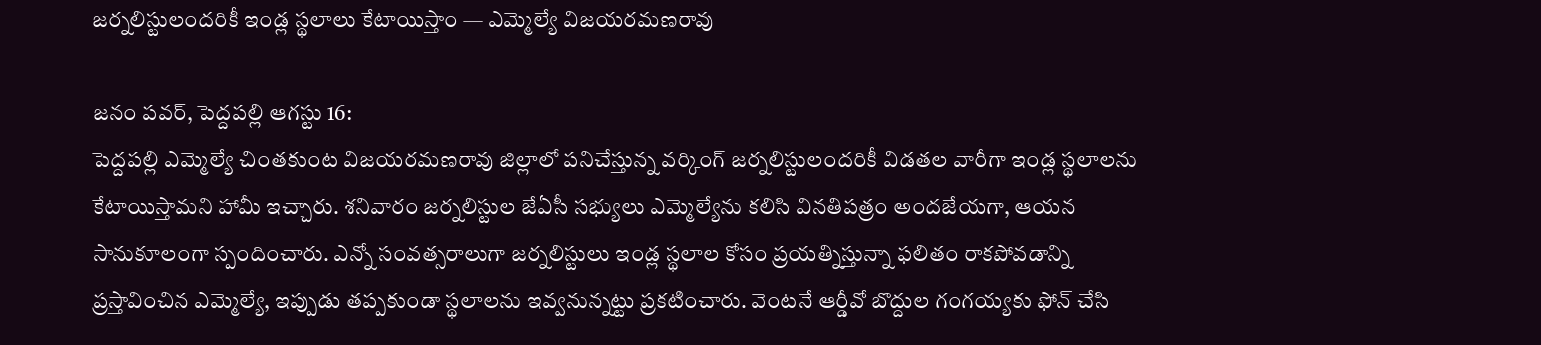జర్నలిస్టులందరికీ ఇండ్ల స్థలాలు కేటాయిస్తాం — ఎమ్మెల్యే విజయరమణరావు

జనం పవర్, పెద్దపల్లి ఆగస్టు 16:
పెద్దపల్లి ఎమ్మెల్యే చింతకుంట విజయరమణరావు జిల్లాలో పనిచేస్తున్న వర్కింగ్ జర్నలిస్టులందరికీ విడతల వారీగా ఇండ్ల స్థలాలను కేటాయిస్తామని హామీ ఇచ్చారు. శనివారం జర్నలిస్టుల జేఏసీ సభ్యులు ఎమ్మెల్యేను కలిసి వినతిపత్రం అందజేయగా, ఆయన సానుకూలంగా స్పందించారు. ఎన్నో సంవత్సరాలుగా జర్నలిస్టులు ఇండ్ల స్థలాల కోసం ప్రయత్నిస్తున్నా ఫలితం రాకపోవడాన్ని ప్రస్తావించిన ఎమ్మెల్యే, ఇప్పుడు తప్పకుండా స్థలాలను ఇవ్వనున్నట్టు ప్రకటించారు. వెంటనే ఆర్డీవో బొద్దుల గంగయ్యకు ఫోన్ చేసి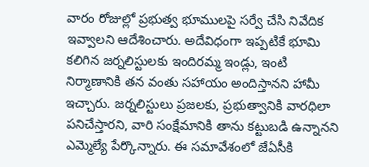వారం రోజుల్లో ప్రభుత్వ భూములపై సర్వే చేసి నివేదిక ఇవ్వాలని ఆదేశించారు. అదేవిధంగా ఇప్పటికే భూమి కలిగిన జర్నలిస్టులకు ఇందిరమ్మ ఇండ్లు, ఇంటి నిర్మాణానికి తన వంతు సహాయం అందిస్తానని హామీ ఇచ్చారు. జర్నలిస్టులు ప్రజలకు, ప్రభుత్వానికి వారధిలా పనిచేస్తారని, వారి సంక్షేమానికి తాను కట్టుబడి ఉన్నానని ఎమ్మెల్యే పేర్కొన్నారు. ఈ సమావేశంలో జేఏసీకి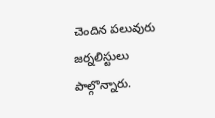చెందిన పలువురు జర్నలిస్టులు పాల్గొన్నారు.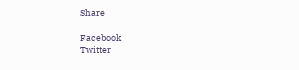Share

Facebook
Twitter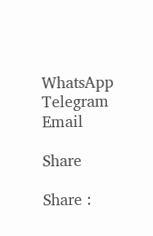WhatsApp
Telegram
Email

Share

Share :